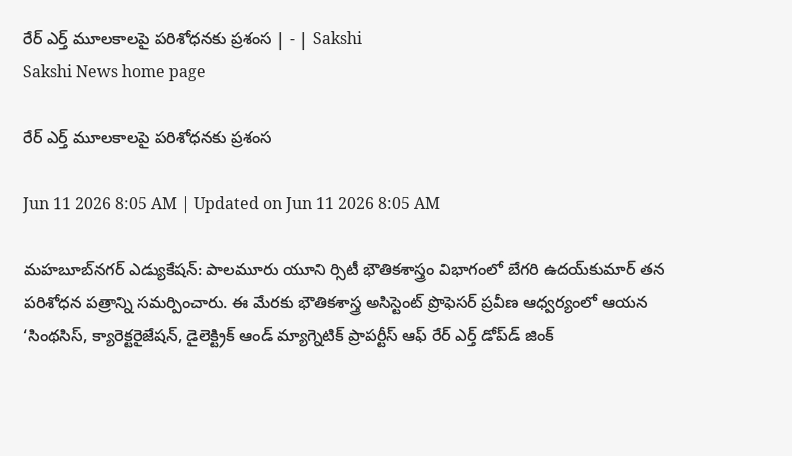రేర్‌ ఎర్త్‌ మూలకాలపై పరిశోధనకు ప్రశంస | - | Sakshi
Sakshi News home page

రేర్‌ ఎర్త్‌ మూలకాలపై పరిశోధనకు ప్రశంస

Jun 11 2026 8:05 AM | Updated on Jun 11 2026 8:05 AM

మహబూబ్‌నగర్‌ ఎడ్యుకేషన్‌: పాలమూరు యూని ర్సిటీ భౌతికశాస్త్రం విభాగంలో బేగరి ఉదయ్‌కుమార్‌ తన పరిశోధన పత్రాన్ని సమర్పించారు. ఈ మేరకు భౌతికశాస్త్ర అసిస్టెంట్‌ ప్రొఫెసర్‌ ప్రవీణ ఆధ్వర్యంలో ఆయన ‘సింథసిస్‌, క్యారెక్టరైజేషన్‌, డైలెక్ట్రిక్‌ ఆండ్‌ మ్యాగ్నెటిక్‌ ప్రాపర్టీస్‌ ఆఫ్‌ రేర్‌ ఎర్త్‌ డోప్‌డ్‌ జింక్‌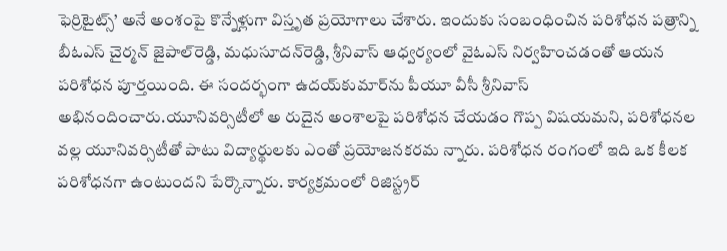ఫెర్రిటైట్స్‌’ అనే అంశంపై కొన్నేళ్లుగా విస్తృత ప్రయోగాలు చేశారు. ఇందుకు సంబంధించిన పరిశోధన పత్రాన్ని బీఓఎస్‌ చైర్మన్‌ జైపాల్‌రెడ్డి, మధుసూదన్‌రెడ్డి, శ్రీనివాస్‌ ఆధ్వర్యంలో వైఓఎస్‌ నిర్వహించడంతో ఆయన పరిశోధన పూర్తయింది. ఈ సందర్భంగా ఉదయ్‌కుమార్‌ను పీయూ వీసీ శ్రీనివాస్‌ అభినందించారు.యూనివర్సిటీలో అ రుదైన అంశాలపై పరిశోధన చేయడం గొప్ప విషయమని, పరిశోధనల వల్ల యూనివర్సిటీతో పాటు విద్యార్థులకు ఎంతో ప్రయోజనకరమ న్నారు. పరిశోధన రంగంలో ఇది ఒక కీలక పరిశోధనగా ఉంటుందని పేర్కొన్నారు. కార్యక్రమంలో రిజిస్ట్రర్‌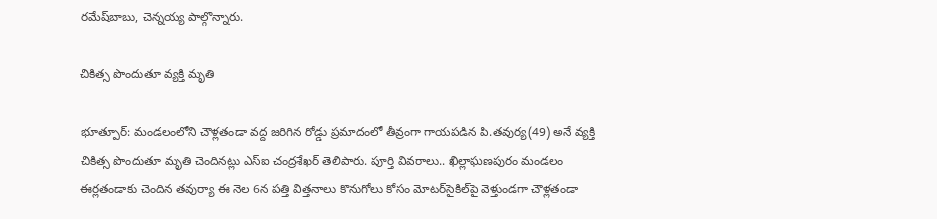రమేష్‌బాబు, చెన్నయ్య పాల్గొన్నారు.

చికిత్స పొందుతూ వ్యక్తి మృతి

భూత్పూర్‌: మండలంలోని చౌళ్లతండా వద్ద జరిగిన రోడ్డు ప్రమాదంలో తీవ్రంగా గాయపడిన పి.తవుర్య(49) అనే వ్యక్తి చికిత్స పొందుతూ మృతి చెందినట్లు ఎస్‌ఐ చంద్రశేఖర్‌ తెలిపారు. పూర్తి వివరాలు.. ఖిల్లాఘణపురం మండలం ఈర్లతండాకు చెందిన తవుర్యా ఈ నెల 6న పత్తి విత్తనాలు కొనుగోలు కోసం మోటర్‌సైకిల్‌పై వెళ్తుండగా చౌళ్లతండా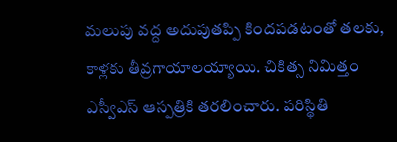మలుపు వద్ద అదుపుతప్పి కిందపడటంతో తలకు, కాళ్లకు తీవ్రగాయాలయ్యాయి. చికిత్స నిమిత్తం ఎస్వీఎస్‌ ఆస్పత్రికి తరలించారు. పరిస్థితి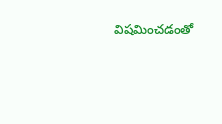విషమించడంతో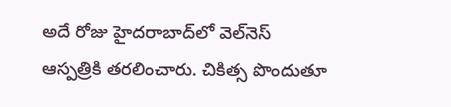అదే రోజు హైదరాబాద్‌లో వెల్‌నెస్‌ ఆస్పత్రికి తరలించారు. చికిత్స పొందుతూ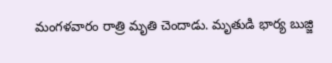మంగళవారం రాత్రి మృతి చెందాడు. మృతుడి భార్య బుజ్జి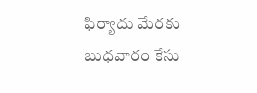ఫిర్యాదు మేరకు బుధవారం కేసు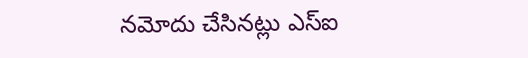నమోదు చేసినట్లు ఎస్‌ఐ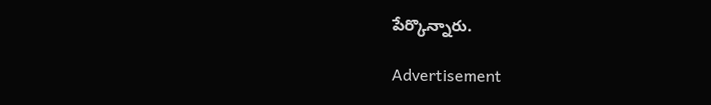పేర్కొన్నారు.

Advertisement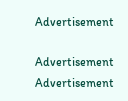Advertisement

Advertisement
Advertisement